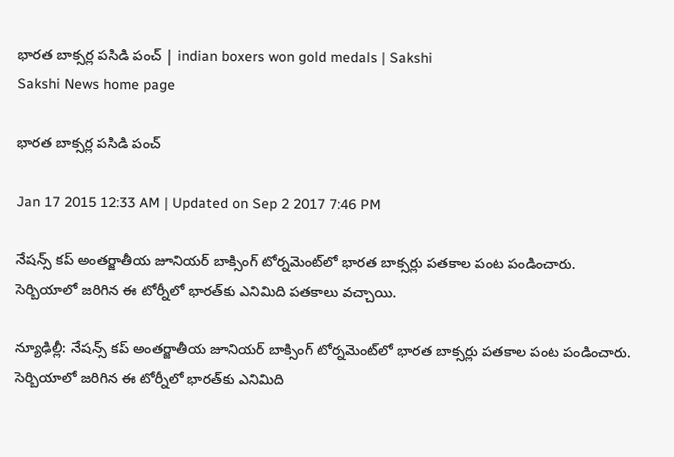భారత బాక్సర్ల పసిడి పంచ్ | indian boxers won gold medals | Sakshi
Sakshi News home page

భారత బాక్సర్ల పసిడి పంచ్

Jan 17 2015 12:33 AM | Updated on Sep 2 2017 7:46 PM

నేషన్స్ కప్ అంతర్జాతీయ జూనియర్ బాక్సింగ్ టోర్నమెంట్‌లో భారత బాక్సర్లు పతకాల పంట పండించారు. సెర్బియాలో జరిగిన ఈ టోర్నీలో భారత్‌కు ఎనిమిది పతకాలు వచ్చాయి.

న్యూఢిల్లీ: నేషన్స్ కప్ అంతర్జాతీయ జూనియర్ బాక్సింగ్ టోర్నమెంట్‌లో భారత బాక్సర్లు పతకాల పంట పండించారు. సెర్బియాలో జరిగిన ఈ టోర్నీలో భారత్‌కు ఎనిమిది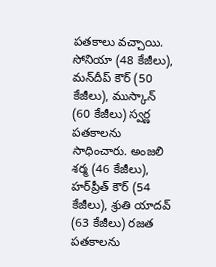పతకాలు వచ్చాయి. సోనియా (48 కేజీలు), మన్‌దీప్ కౌర్ (50 కేజీలు), ముస్కాన్ (60 కేజీలు) స్వర్ణ పతకాలను సాధించారు. అంజలి శర్మ (46 కేజీలు), హర్‌ప్రీత్ కౌర్ (54 కేజీలు), శ్రుతి యాదవ్ (63 కేజీలు) రజత పతకాలను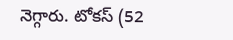నెగ్గారు. టోకస్ (52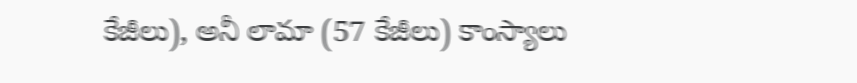కేజీలు), అనీ లామా (57 కేజీలు) కాంస్యాలు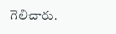గెలిచారు.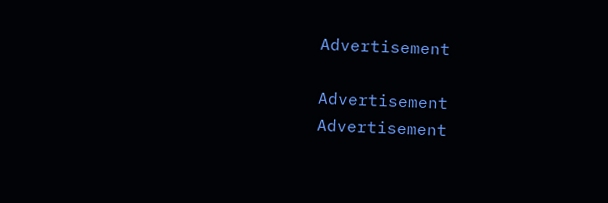Advertisement

Advertisement
Advertisement